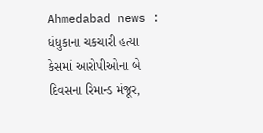Ahmedabad news : ધંધુકાના ચકચારી હત્યા કેસમાં આરોપીઓના બે દિવસના રિમાન્ડ મંજૂર,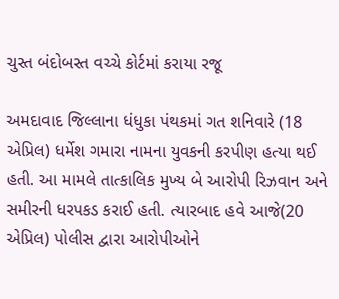ચુસ્ત બંદોબસ્ત વચ્ચે કોર્ટમાં કરાયા રજૂ

અમદાવાદ જિલ્લાના ધંધુકા પંથકમાં ગત શનિવારે (18 એપ્રિલ) ધર્મેશ ગમારા નામના યુવકની કરપીણ હત્યા થઈ હતી. આ મામલે તાત્કાલિક મુખ્ય બે આરોપી રિઝવાન અને સમીરની ધરપકડ કરાઈ હતી. ત્યારબાદ હવે આજે(20 એપ્રિલ) પોલીસ દ્વારા આરોપીઓને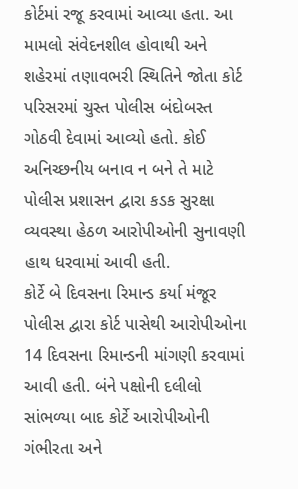કોર્ટમાં રજૂ કરવામાં આવ્યા હતા. આ મામલો સંવેદનશીલ હોવાથી અને શહેરમાં તણાવભરી સ્થિતિને જોતા કોર્ટ પરિસરમાં ચુસ્ત પોલીસ બંદોબસ્ત ગોઠવી દેવામાં આવ્યો હતો. કોઈ અનિચ્છનીય બનાવ ન બને તે માટે પોલીસ પ્રશાસન દ્વારા કડક સુરક્ષા વ્યવસ્થા હેઠળ આરોપીઓની સુનાવણી હાથ ધરવામાં આવી હતી.
કોર્ટે બે દિવસના રિમાન્ડ કર્યા મંજૂર
પોલીસ દ્વારા કોર્ટ પાસેથી આરોપીઓના 14 દિવસના રિમાન્ડની માંગણી કરવામાં આવી હતી. બંને પક્ષોની દલીલો સાંભળ્યા બાદ કોર્ટે આરોપીઓની ગંભીરતા અને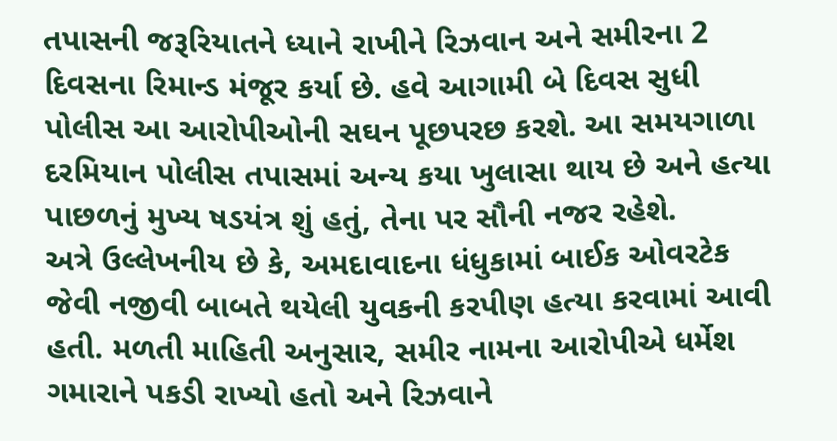તપાસની જરૂરિયાતને ધ્યાને રાખીને રિઝવાન અને સમીરના 2 દિવસના રિમાન્ડ મંજૂર કર્યા છે. હવે આગામી બે દિવસ સુધી પોલીસ આ આરોપીઓની સઘન પૂછપરછ કરશે. આ સમયગાળા દરમિયાન પોલીસ તપાસમાં અન્ય કયા ખુલાસા થાય છે અને હત્યા પાછળનું મુખ્ય ષડયંત્ર શું હતું, તેના પર સૌની નજર રહેશે.
અત્રે ઉલ્લેખનીય છે કે, અમદાવાદના ધંધુકામાં બાઈક ઓવરટેક જેવી નજીવી બાબતે થયેલી યુવકની કરપીણ હત્યા કરવામાં આવી હતી. મળતી માહિતી અનુસાર, સમીર નામના આરોપીએ ધર્મેશ ગમારાને પકડી રાખ્યો હતો અને રિઝવાને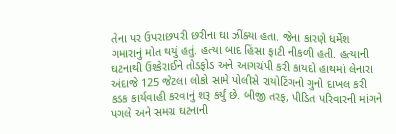તેના પર ઉપરાછપરી છરીના ઘા ઝીંક્યા હતા. જેના કારણે ધર્મેશ ગમારાનું મોત થયું હતું. હત્યા બાદ હિંસા ફાટી નીકળી હતી. હત્યાની ઘટનાથી ઉશ્કેરાઈને તોડફોડ અને આગચંપી કરી કાયદો હાથમાં લેનારા અંદાજે 125 જેટલા લોકો સામે પોલીસે રાયોટિંગનો ગુનો દાખલ કરી કડક કાર્યવાહી કરવાનું શરૂ કર્યું છે. બીજી તરફ, પીડિત પરિવારની માંગને પગલે અને સમગ્ર ઘટનાની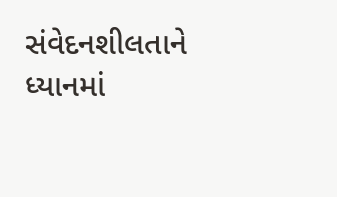સંવેદનશીલતાને ધ્યાનમાં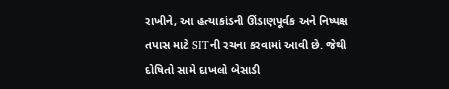રાખીને, આ હત્યાકાંડની ઊંડાણપૂર્વક અને નિષ્પક્ષ તપાસ માટે SITની રચના કરવામાં આવી છે. જેથી દોષિતો સામે દાખલો બેસાડી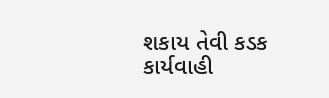શકાય તેવી કડક કાર્યવાહી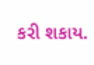કરી શકાય.